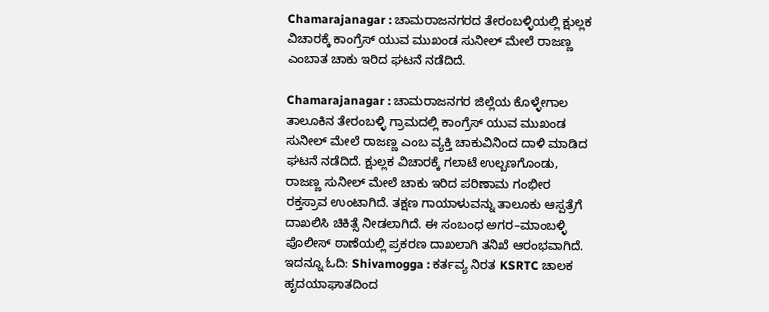Chamarajanagar : ಚಾಮರಾಜನಗರದ ತೇರಂಬಳ್ಳಿಯಲ್ಲಿ ಕ್ಷುಲ್ಲಕ ವಿಚಾರಕ್ಕೆ ಕಾಂಗ್ರೆಸ್ ಯುವ ಮುಖಂಡ ಸುನೀಲ್ ಮೇಲೆ ರಾಜಣ್ಣ ಎಂಬಾತ ಚಾಕು ಇರಿದ ಘಟನೆ ನಡೆದಿದೆ.

Chamarajanagar : ಚಾಮರಾಜನಗರ ಜಿಲ್ಲೆಯ ಕೊಳ್ಳೇಗಾಲ ತಾಲೂಕಿನ ತೇರಂಬಳ್ಳಿ ಗ್ರಾಮದಲ್ಲಿ ಕಾಂಗ್ರೆಸ್ ಯುವ ಮುಖಂಡ ಸುನೀಲ್ ಮೇಲೆ ರಾಜಣ್ಣ ಎಂಬ ವ್ಯಕ್ತಿ ಚಾಕುವಿನಿಂದ ದಾಳಿ ಮಾಡಿದ ಘಟನೆ ನಡೆದಿದೆ. ಕ್ಷುಲ್ಲಕ ವಿಚಾರಕ್ಕೆ ಗಲಾಟೆ ಉಲ್ಬಣಗೊಂಡು, ರಾಜಣ್ಣ ಸುನೀಲ್ ಮೇಲೆ ಚಾಕು ಇರಿದ ಪರಿಣಾಮ ಗಂಭೀರ ರಕ್ತಸ್ರಾವ ಉಂಟಾಗಿದೆ. ತಕ್ಷಣ ಗಾಯಾಳುವನ್ನು ತಾಲೂಕು ಆಸ್ಪತ್ರೆಗೆ ದಾಖಲಿಸಿ ಚಿಕಿತ್ಸೆ ನೀಡಲಾಗಿದೆ. ಈ ಸಂಬಂಧ ಅಗರ–ಮಾಂಬಳ್ಳಿ ಪೊಲೀಸ್ ಠಾಣೆಯಲ್ಲಿ ಪ್ರಕರಣ ದಾಖಲಾಗಿ ತನಿಖೆ ಆರಂಭವಾಗಿದೆ.
ಇದನ್ನೂ ಓದಿ: Shivamogga : ಕರ್ತವ್ಯ ನಿರತ KSRTC ಚಾಲಕ ಹೃದಯಾಘಾತದಿಂದ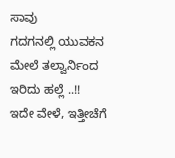ಸಾವು
ಗದಗನಲ್ಲಿ ಯುವಕನ ಮೇಲೆ ತಲ್ವಾರ್ನಿಂದ ಇರಿದು ಹಲ್ಲೆ ..!!
ಇದೇ ವೇಳೆ, ಇತ್ತೀಚೆಗೆ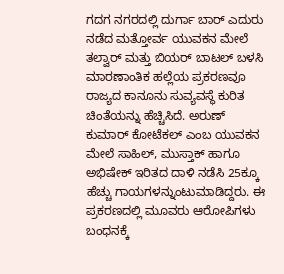ಗದಗ ನಗರದಲ್ಲಿ ದುರ್ಗಾ ಬಾರ್ ಎದುರು ನಡೆದ ಮತ್ತೋರ್ವ ಯುವಕನ ಮೇಲೆ ತಲ್ವಾರ್ ಮತ್ತು ಬಿಯರ್ ಬಾಟಲ್ ಬಳಸಿ ಮಾರಣಾಂತಿಕ ಹಲ್ಲೆಯ ಪ್ರಕರಣವೂ ರಾಜ್ಯದ ಕಾನೂನು ಸುವ್ಯವಸ್ಥೆ ಕುರಿತ ಚಿಂತೆಯನ್ನು ಹೆಚ್ಚಿಸಿದೆ. ಅರುಣ್ ಕುಮಾರ್ ಕೋಟೆಕಲ್ ಎಂಬ ಯುವಕನ ಮೇಲೆ ಸಾಹಿಲ್, ಮುಸ್ತಾಕ್ ಹಾಗೂ ಅಭಿಷೇಕ್ ಇರಿತದ ದಾಳಿ ನಡೆಸಿ 25ಕ್ಕೂ ಹೆಚ್ಚು ಗಾಯಗಳನ್ನುಂಟುಮಾಡಿದ್ದರು. ಈ ಪ್ರಕರಣದಲ್ಲಿ ಮೂವರು ಆರೋಪಿಗಳು ಬಂಧನಕ್ಕೆ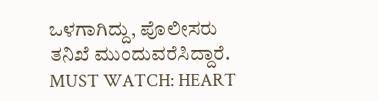ಒಳಗಾಗಿದ್ದು, ಪೊಲೀಸರು ತನಿಖೆ ಮುಂದುವರೆಸಿದ್ದಾರೆ.
MUST WATCH: HEART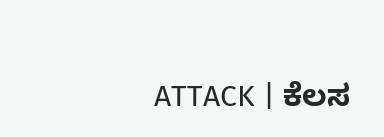ATTACK | ಕೆಲಸ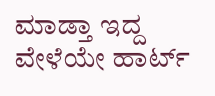ಮಾಡ್ತಾ ಇದ್ದ ವೇಳೆಯೇ ಹಾರ್ಟ್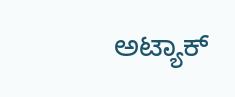ಅಟ್ಯಾಕ್